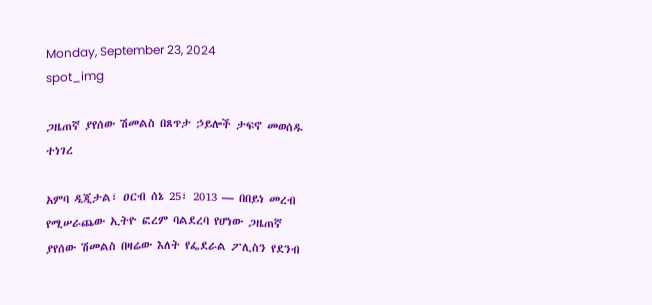Monday, September 23, 2024
spot_img

ጋዜጠኛ ያየሰው ሽመልስ በጸጥታ ኃይሎች ታፍኖ መወሰዱ ተነገረ

አምባ ዲጂታል፣ ዐርብ ሰኔ 25፣ 2013 ― በበይነ መረብ የሚሠራጨው ኢትዮ ፎረም ባልደረባ የሆነው ጋዜጠኛ ያየሰው ሽመልስ በዛሬው እለት የፌደራል ፖሊስን የደንብ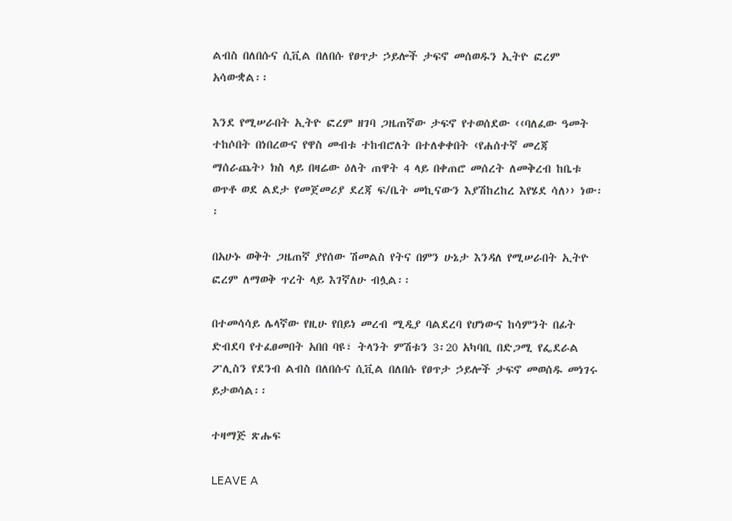ልብስ በለበሱና ሲቪል በለበሱ የፀጥታ ኃይሎች ታፍኖ መሰወዱን ኢትዮ ፎረም አሳውቋል፡፡

እንደ የሚሠራበት ኢትዮ ፎረም ዘገባ ጋዜጠኛው ታፍኖ የተወሰደው ‹‹ባለፈው ዓመት ተከሶበት በነበረውና የዋስ መብቱ ተከብሮለት በተለቀቀበት ‹የሐሰተኛ መረጃ ማሰራጨት› ክስ ላይ በዛሬው ዕለት ጠዋት 4 ላይ በቀጠሮ መሰረት ለመቅረብ ከቤቱ ወጥቶ ወደ ልደታ የመጀመሪያ ደረጃ ፍ/ቤት መኪናውን እያሽከረከረ እየሄደ ሳለ›› ነው፡፡

በአሁኑ ወቅት ጋዜጠኛ ያየሰው ሽመልስ የትና በምን ሁኔታ እንዳለ የሚሠራበት ኢትዮ ፎረም ለማወቅ ጥረት ላይ እገኛለሁ ብሏል፡፡

በተመሳሳይ ሌላኛው የዚሁ የበይነ መረብ ሚዲያ ባልደረባ የሆነውና ከሳምንት በፊት ድብደባ የተፈፀመበት አበበ ባዩ፣ ትላንት ምሽቱን 3፡20 አካባቢ በድጋሚ የፌደራል ፖሊስን የደንብ ልብስ በለበሱና ሲቪል በለበሱ የፀጥታ ኃይሎች ታፍኖ መወሰዱ መነገሩ ይታወሳል፡፡

ተዛማጅ ጽሑፍ

LEAVE A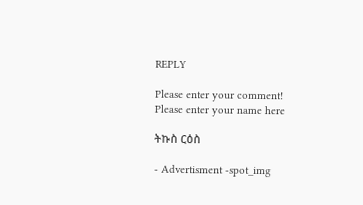REPLY

Please enter your comment!
Please enter your name here

ትኩስ ርዕስ

- Advertisment -spot_img